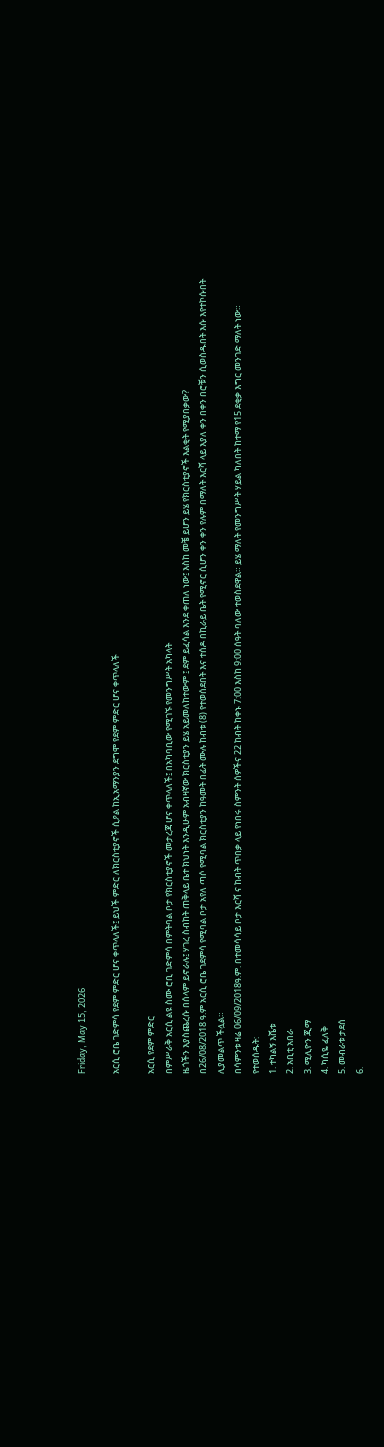Friday, May 15, 2026

አርሲ ሮቤ ገድምሳ የደም ምድር ሆና ቀጥላለች፤ ይህች ምድር ለክርስቲያኖች ሲዖል ከኢአማንያን ደግሞ የደም ምድር ሆና ቀጥላለች

አርሲ የደም ምድር
በምሥራቅ አርሲ ልዩ ስሙ ሮቢ ገድምሳ በምትባል ቦታ የክርስቲያኖች መታረጃ ሆና ቀጥላለች፤ በአካባቢው የሚገኙ የመንግሥት አካላት
ዜጎችን እያስጨረሱ በሰላም ይኖራሉ፤ ሃገረ ስብከት ጠቅላይ ቤተ ክህነት እንዲሁም አብዛኛው ክርስቲያን ይሄ አይመለከተውም ፤ ደም ይፈሳል እንደ ቀጠለ ነው፤ እስከ መቼ ይሆን ይሄ የክርስቲያኖች እልቂት የሚያበቃው?
በ26/08/2018 ዓ.ም አርሲ ሮቤ ገደምሳ የሚባል ቦታ አየለ ጣሶ የሚባል ክርስቲያን ከዓመት በፊት ሙሉ ከብቱ (8) የተወሰደበት እና ተሰዶ በኪራይ ቤት የሚኖር ሲሆን ቀን ቀን የሉም በማለት እርሻ ላይ እያለ ቀን በቀን በሮቹን ሲወስዱበት እሱ እየተኮሱበት ሊያመልጥ ችሏል።
በሳምንቱ ዛሬ 06/09/2018ዓ.ም. በተመሳሳይ ቦታ እርሻ ና ከብት ጥበቃ ላይ የነበሩ ስምንት ሰዎችና 22 ከብት ከቀኑ 7:00 እስከ 9:00 ሰዓት ባለው ተወስደዋል። ይሄ ማለት የመንግሥት ሃይል ካለበት ከተማ የ15 ደቂቃ እግር መንገድ ማለት ነው።
የተወሰዱት:
1. ተካልኝ እሼቱ
2. አቢቲ አበራ
3. ሚሊዮን ጂማ
4. ካሲዬ ፈለቅ
5. መብራቱ ታደሰ
6.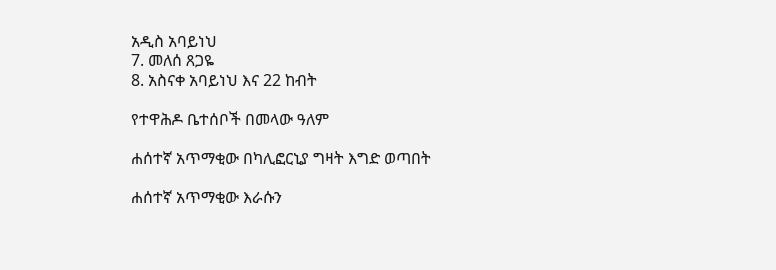አዲስ አባይነህ
7. መለሰ ጸጋዬ
8. አስናቀ አባይነህ እና 22 ከብት

የተዋሕዶ ቤተሰቦች በመላው ዓለም

ሐሰተኛ አጥማቂው በካሊፎርኒያ ግዛት እግድ ወጣበት

ሐሰተኛ አጥማቂው እራሱን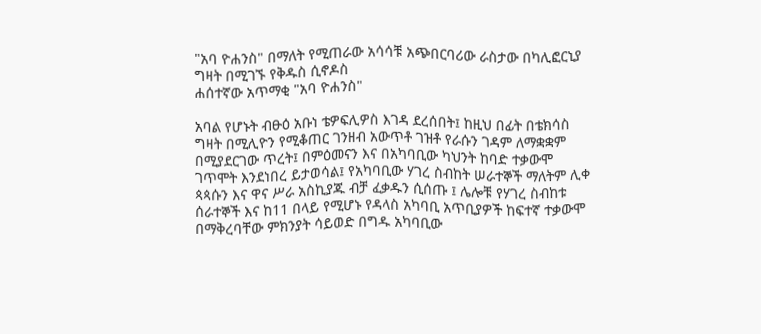"አባ ዮሐንስ" በማለት የሚጠራው አሳሳቹ አጭበርባሪው ራስታው በካሊፎርኒያ ግዛት በሚገኙ የቅዱስ ሲኖዶስ
ሐሰተኛው አጥማቂ "አባ ዮሐንስ"

አባል የሆኑት ብፁዕ አቡነ ቴዎፍሊዎስ እገዳ ደረሰበት፤ ከዚህ በፊት በቴክሳስ ግዛት በሚሊዮን የሚቆጠር ገንዘብ አውጥቶ ገዝቶ የራሱን ገዳም ለማቋቋም በሚያደርገው ጥረት፤ በምዕመናን እና በአካባቢው ካህንት ከባድ ተቃውሞ ገጥሞት እንደነበረ ይታወሳል፤ የአካባቢው ሃገረ ስብከት ሠራተኞች ማለትም ሊቀ ጳጳሱን እና ዋና ሥራ አስኪያጁ ብቻ ፈቃዱን ሲሰጡ ፤ ሌሎቹ የሃገረ ስብከቱ ሰራተኞች እና ከ11 በላይ የሚሆኑ የዳላስ አካባቢ አጥቢያዎች ከፍተኛ ተቃውሞ በማቅረባቸው ምክንያት ሳይወድ በግዱ አካባቢው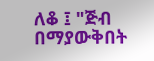ለቆ ፤ "ጅብ በማያውቅበት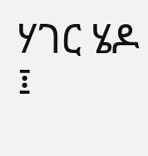ሃገር ሄዶ ፤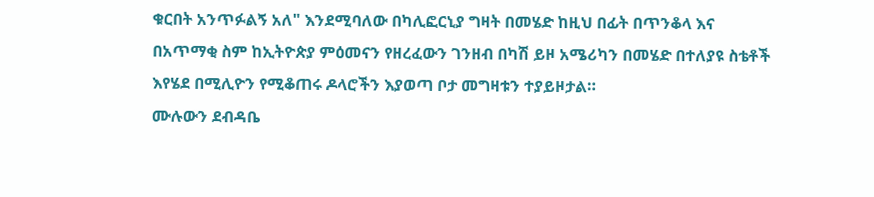ቁርበት አንጥፉልኝ አለ" እንደሚባለው በካሊፎርኒያ ግዛት በመሄድ ከዚህ በፊት በጥንቆላ እና በአጥማቂ ስም ከኢትዮጵያ ምዕመናን የዘረፈውን ገንዘብ በካሽ ይዞ አሜሪካን በመሄድ በተለያዩ ስቴቶች እየሄደ በሚሊዮን የሚቆጠሩ ዶላሮችን እያወጣ ቦታ መግዛቱን ተያይዞታል።
ሙሉውን ደብዳቤ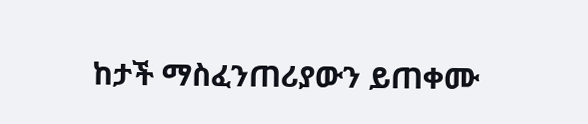ከታች ማስፈንጠሪያውን ይጠቀሙ